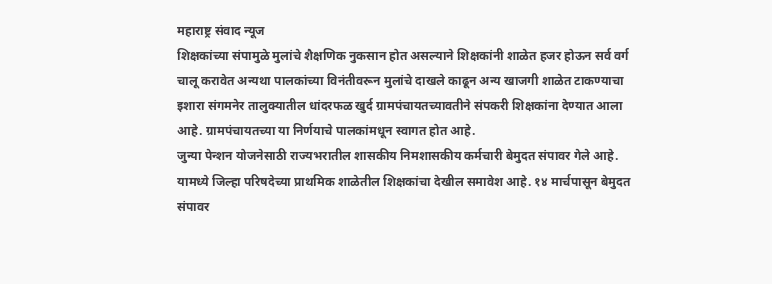महाराष्ट्र संवाद न्यूज
शिक्षकांच्या संपामुळे मुलांचे शैक्षणिक नुकसान होत असल्याने शिक्षकांनी शाळेत हजर होऊन सर्व वर्ग चालू करावेत अन्यथा पालकांच्या विनंतीवरून मुलांचे दाखले काढून अन्य खाजगी शाळेत टाकण्याचा इशारा संगमनेर तालुक्यातील धांदरफळ खुर्द ग्रामपंचायतच्यावतीने संपकरी शिक्षकांना देण्यात आला आहे. ग्रामपंचायतच्या या निर्णयाचे पालकांमधून स्वागत होत आहे.
जुन्या पेन्शन योजनेसाठी राज्यभरातील शासकीय निमशासकीय कर्मचारी बेमुदत संपावर गेले आहे. यामध्ये जिल्हा परिषदेच्या प्राथमिक शाळेतील शिक्षकांचा देखील समावेश आहे. १४ मार्चपासून बेमुदत संपावर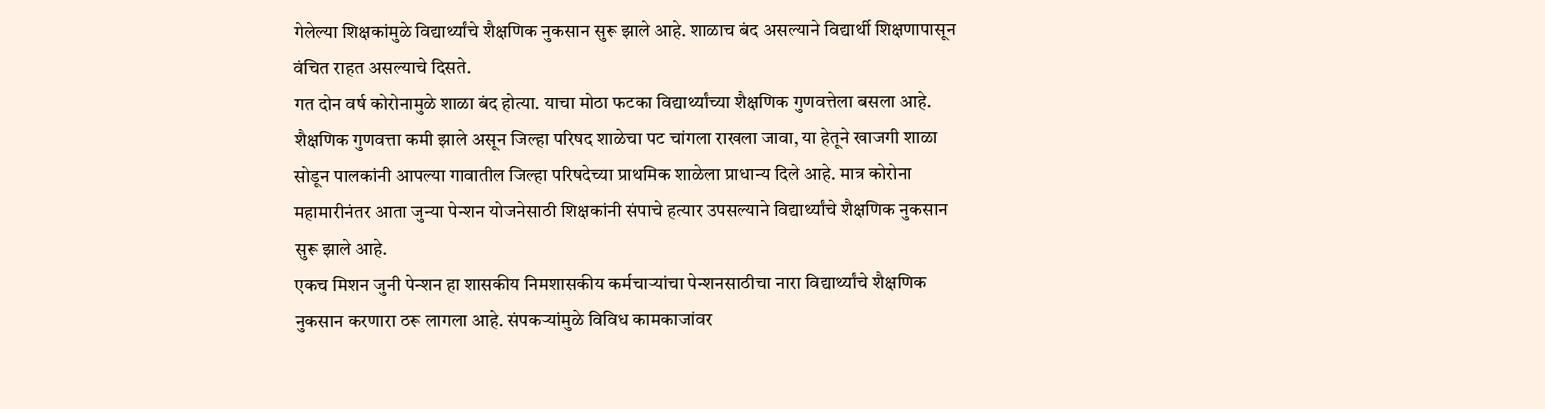गेलेल्या शिक्षकांमुळे विद्यार्थ्यांचे शैक्षणिक नुकसान सुरू झाले आहे. शाळाच बंद असल्याने विद्यार्थी शिक्षणापासून वंचित राहत असल्याचे दिसते.
गत दोन वर्ष कोरोनामुळे शाळा बंद होत्या. याचा मोठा फटका विद्यार्थ्यांच्या शैक्षणिक गुणवत्तेला बसला आहे. शैक्षणिक गुणवत्ता कमी झाले असून जिल्हा परिषद शाळेचा पट चांगला राखला जावा, या हेतूने खाजगी शाळा सोडून पालकांनी आपल्या गावातील जिल्हा परिषदेच्या प्राथमिक शाळेला प्राधान्य दिले आहे. मात्र कोरोना महामारीनंतर आता जुन्या पेन्शन योजनेसाठी शिक्षकांनी संपाचे हत्यार उपसल्याने विद्यार्थ्यांचे शैक्षणिक नुकसान सुरू झाले आहे.
एकच मिशन जुनी पेन्शन हा शासकीय निमशासकीय कर्मचाऱ्यांचा पेन्शनसाठीचा नारा विद्यार्थ्यांचे शैक्षणिक नुकसान करणारा ठरू लागला आहे. संपकऱ्यांमुळे विविध कामकाजांवर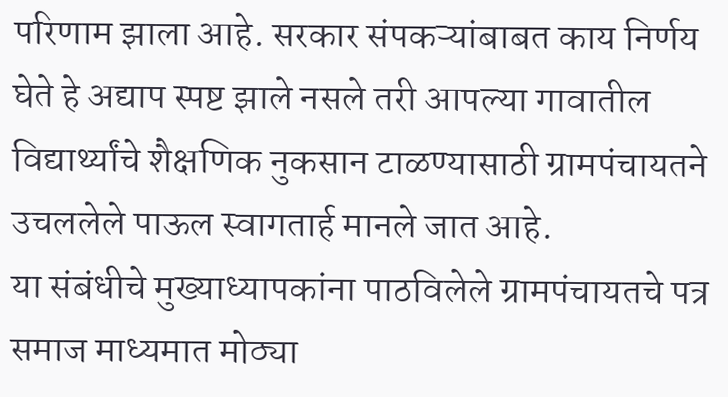परिणाम झाला आहे. सरकार संपकऱ्यांबाबत काय निर्णय घेते हे अद्याप स्पष्ट झाले नसले तरी आपल्या गावातील विद्यार्थ्यांचे शैक्षणिक नुकसान टाळण्यासाठी ग्रामपंचायतने उचललेले पाऊल स्वागतार्ह मानले जात आहे.
या संबंधीचे मुख्याध्यापकांना पाठविलेले ग्रामपंचायतचे पत्र समाज माध्यमात मोठ्या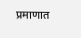प्रमाणात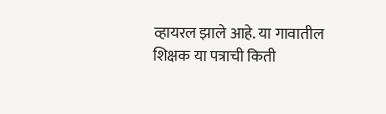व्हायरल झाले आहे. या गावातील शिक्षक या पत्राची किती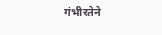गंभीरतेने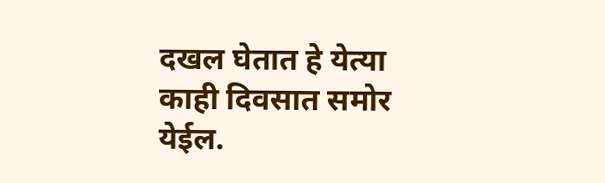दखल घेतात हे येत्या काही दिवसात समोर येईल.